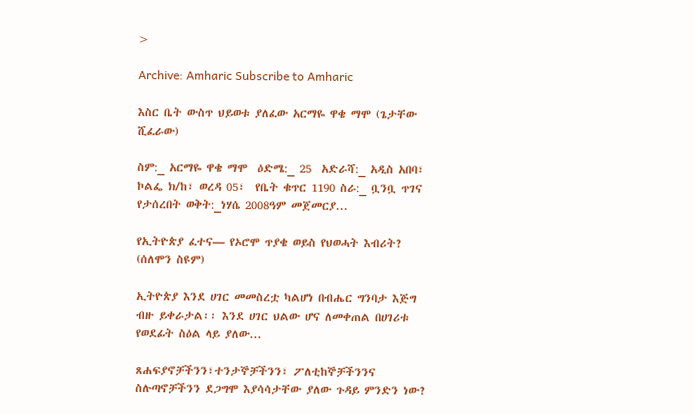>

Archive: Amharic Subscribe to Amharic

እስር ቤት ውስጥ ህይወቱ ያለፈው አርማዬ ዋቄ ማሞ (ጌታቸው ሺፈራው)

ስም:_ አርማዬ ዋቄ ማሞ  ዕድሜ:_ 25  አድራሻ:_ አዲስ አበባ፣ ኮልፌ ክ/ከ፣ ወረዳ 05፣  የቤት ቁጥር 1190 ስራ:_ ቧንቧ ጥገና የታሰረበት ወቅት:_ነሃሴ 2008ዓም መጀመርያ...

የኢትዮጵያ ፈተና— የኦሮሞ ጥያቄ ወይስ የህወሓት እብሪት? (ሰለሞን ስዩም)

ኢትዮጵያ እንደ ሀገር መመስረቷ ካልሆነ በብሔር ግንባታ እጅግ ብዙ ይቀራታል፡፡ እንደ ሀገር ህልው ሆና ለመቀጠል በሀገሪቱ የወደፊት ስዕል ላይ ያለው...

ጸሐፍያኖቻችንን፣ተንታኞቻችንን፣ ፖለቲከኞቻችንንና ስሉጣኖቻችንን ደጋግሞ እያሳሳታቸው ያለው ጉዳይ ምንድን ነው?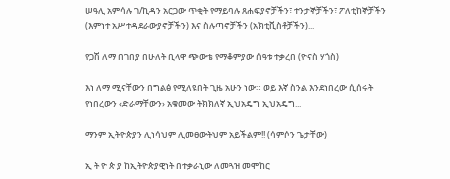ሠዓሊ አምሳሉ ገ/ኪዳን አርጋው ጥቂት የማይባሉ ጸሐፍያኖቻችን፣ ተንታኞቻችን፣ ፖለቲከኞቻችን (እምነተ አሥተዳደራውያኖቻችን) እና ስሉጣኖቻችን (አክቲቪስቶቻችን)...

የጋሽ ለማ በገበያ በሁለት ቢላዋ ጭውቴ የማቆምያው ሰዓቱ ተቃረበ (ዮናስ ሃጎስ)

እነ ለማ ሚናቸውን በግልፅ የሚለዩበት ጊዜ አሁን ነው። ወይ እኛ ስንል እንደነበረው ሲሰሩት የነበረውን ‹ድራማቸውን› አቁመው ትክክለኛ ኢህአዴግ ኢህአዴግ...

ማንም ኢትዮጵያን ሊነሳህም ሊመፀውትህም አይችልም!! (ሳምሶን ጌታቸው)

ኢ ት ዮ ጵ ያ ከኢትዮጵያዊነት በተቃራኒው ለመጓዝ መሞከር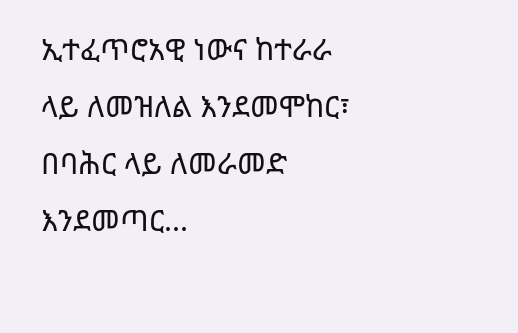ኢተፈጥሮአዊ ነውና ከተራራ ላይ ለመዝለል እንደመሞከር፣ በባሕር ላይ ለመራመድ እንደመጣር...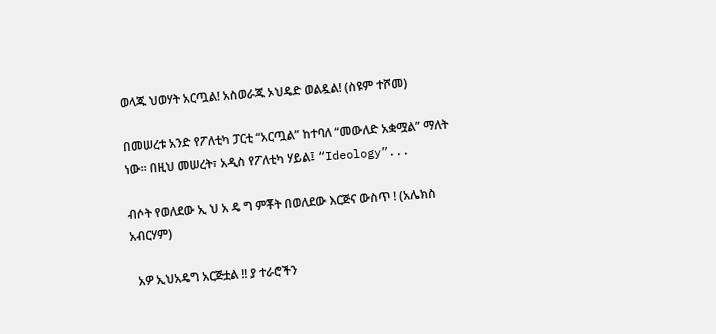ወላጁ ህወሃት አርጧል! አስወራጁ ኦህዴድ ወልዷል! (ስዩም ተሾመ)

በመሠረቱ አንድ የፖለቲካ ፓርቲ “አርጧል” ከተባለ “መውለድ አቋሟል” ማለት ነው፡፡ በዚህ መሠረት፣ አዲስ የፖለቲካ ሃይል፤ “Ideology”...

ብሶት የወለደው ኢ ህ አ ዴ ግ ምቾት በወለደው እርጅና ውስጥ ! (አሌክስ አብርሃም)

  አዎ ኢህአዴግ አርጅቷል !! ያ ተራሮችን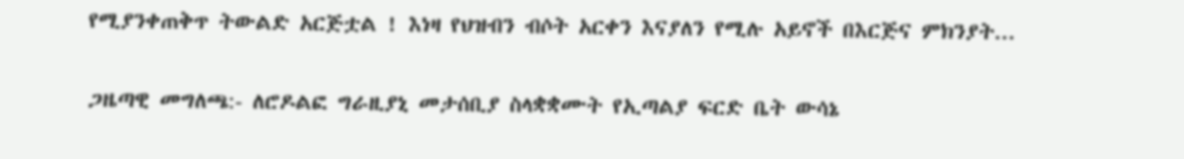የሚያንቀጠቅጥ ትውልድ አርጅቷል ! እነዛ የህዝብን ብሶት አርቀን እናያለን የሚሉ አይኖች በእርጅና ምክንያት...

ጋዜጣዊ መግለጫ:- ለሮዶልፎ ግራዚያኒ መታሰቢያ ስላቋቋሙት የኢጣልያ ፍርድ ቤት ውሳኔ